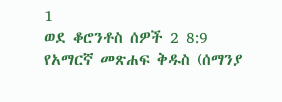1
ወደ ቆሮንቶስ ሰዎች 2 8:9
የአማርኛ መጽሐፍ ቅዱስ (ሰማንያ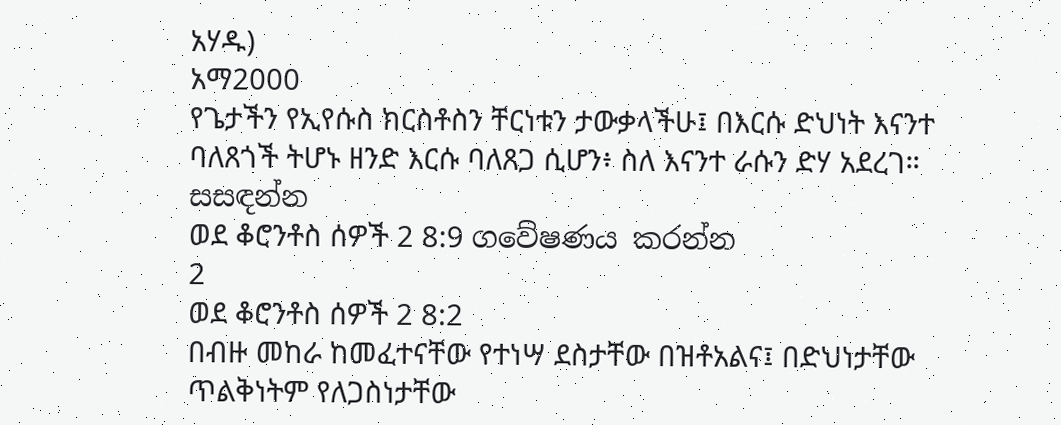አሃዱ)
አማ2000
የጌታችን የኢየሱስ ክርስቶስን ቸርነቱን ታውቃላችሁ፤ በእርሱ ድህነት እናንተ ባለጸጎች ትሆኑ ዘንድ እርሱ ባለጸጋ ሲሆን፥ ስለ እናንተ ራሱን ድሃ አደረገ።
සසඳන්න
ወደ ቆሮንቶስ ሰዎች 2 8:9 ගවේෂණය කරන්න
2
ወደ ቆሮንቶስ ሰዎች 2 8:2
በብዙ መከራ ከመፈተናቸው የተነሣ ደስታቸው በዝቶአልና፤ በድህነታቸው ጥልቅነትም የለጋስነታቸው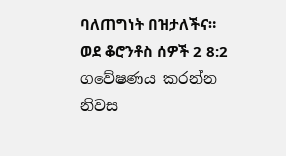ባለጠግነት በዝታለችና።
ወደ ቆሮንቶስ ሰዎች 2 8:2 ගවේෂණය කරන්න
නිවස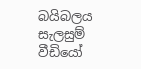බයිබලය
සැලසුම්
වීඩියෝ